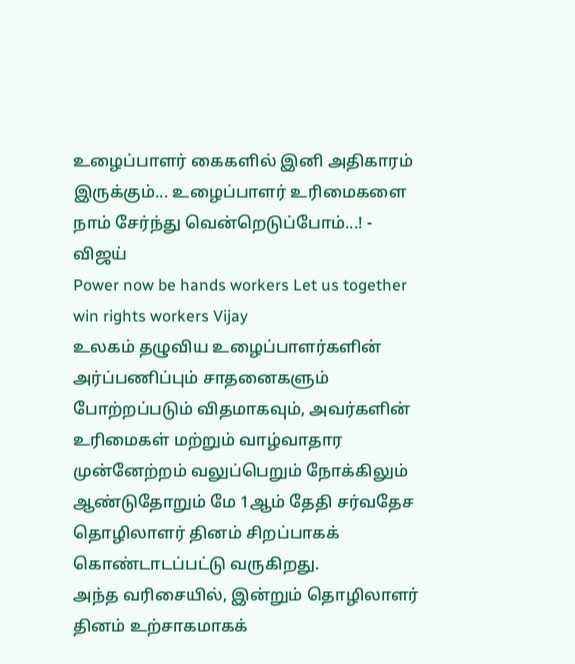உழைப்பாளர் கைகளில் இனி அதிகாரம் இருக்கும்... உழைப்பாளர் உரிமைகளை நாம் சேர்ந்து வென்றெடுப்போம்...! - விஜய்
Power now be hands workers Let us together win rights workers Vijay
உலகம் தழுவிய உழைப்பாளர்களின் அர்ப்பணிப்பும் சாதனைகளும் போற்றப்படும் விதமாகவும், அவர்களின் உரிமைகள் மற்றும் வாழ்வாதார முன்னேற்றம் வலுப்பெறும் நோக்கிலும் ஆண்டுதோறும் மே 1ஆம் தேதி சர்வதேச தொழிலாளர் தினம் சிறப்பாகக் கொண்டாடப்பட்டு வருகிறது.
அந்த வரிசையில், இன்றும் தொழிலாளர் தினம் உற்சாகமாகக்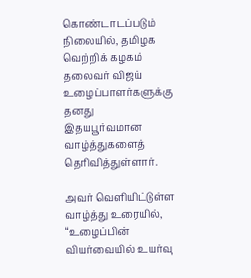கொண்டாடப்படும் நிலையில், தமிழக வெற்றிக் கழகம் தலைவர் விஜய் உழைப்பாளர்களுக்கு தனது இதயபூர்வமான வாழ்த்துகளைத் தெரிவித்துள்ளார்.

அவர் வெளியிட்டுள்ள வாழ்த்து உரையில், “உழைப்பின் வியர்வையில் உயர்வு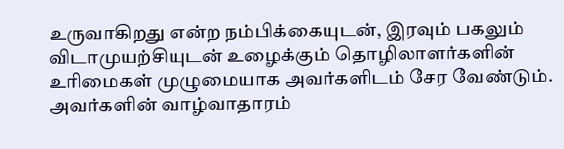உருவாகிறது என்ற நம்பிக்கையுடன், இரவும் பகலும் விடாமுயற்சியுடன் உழைக்கும் தொழிலாளர்களின் உரிமைகள் முழுமையாக அவர்களிடம் சேர வேண்டும்.
அவர்களின் வாழ்வாதாரம்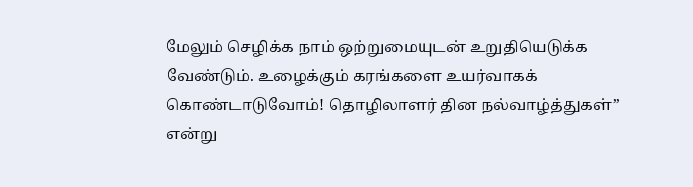மேலும் செழிக்க நாம் ஒற்றுமையுடன் உறுதியெடுக்க வேண்டும். உழைக்கும் கரங்களை உயர்வாகக் கொண்டாடுவோம்! தொழிலாளர் தின நல்வாழ்த்துகள்” என்று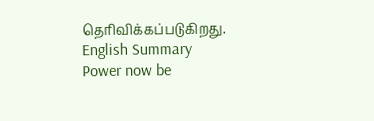தெரிவிக்கப்படுகிறது.
English Summary
Power now be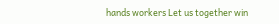hands workers Let us together win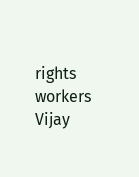rights workers Vijay